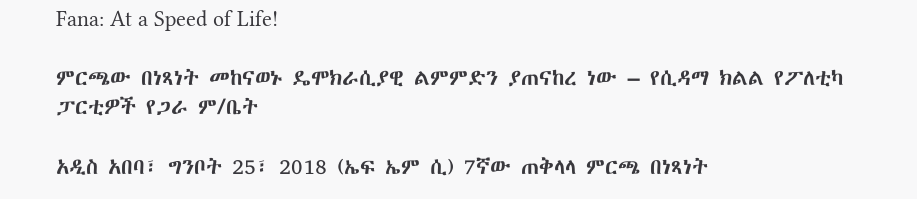Fana: At a Speed of Life!

ምርጫው በነጻነት መከናወኑ ዴሞክራሲያዊ ልምምድን ያጠናከረ ነው – የሲዳማ ክልል የፖለቲካ ፓርቲዎች የጋራ ም/ቤት

አዲስ አበባ፣ ግንቦት 25፣ 2018 (ኤፍ ኤም ሲ) 7ኛው ጠቅላላ ምርጫ በነጻነት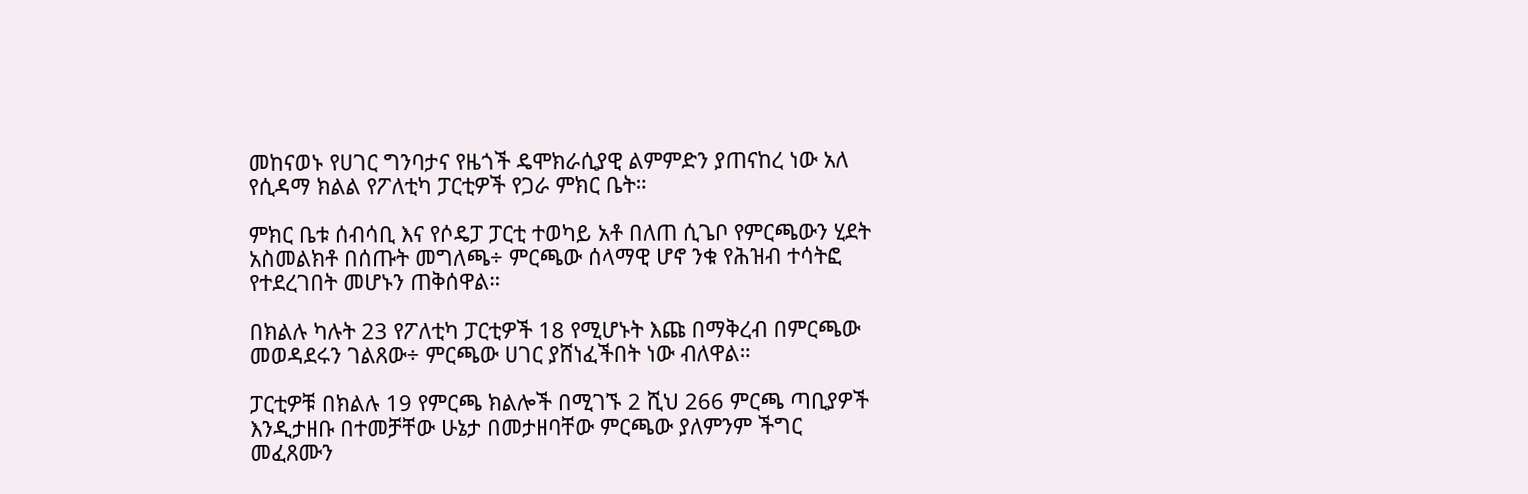መከናወኑ የሀገር ግንባታና የዜጎች ዴሞክራሲያዊ ልምምድን ያጠናከረ ነው አለ የሲዳማ ክልል የፖለቲካ ፓርቲዎች የጋራ ምክር ቤት።

ምክር ቤቱ ሰብሳቢ እና የሶዴፓ ፓርቲ ተወካይ አቶ በለጠ ሲጌቦ የምርጫውን ሂደት አስመልክቶ በሰጡት መግለጫ÷ ምርጫው ሰላማዊ ሆኖ ንቁ የሕዝብ ተሳትፎ የተደረገበት መሆኑን ጠቅሰዋል።

በክልሉ ካሉት 23 የፖለቲካ ፓርቲዎች 18 የሚሆኑት እጩ በማቅረብ በምርጫው መወዳደሩን ገልጸው÷ ምርጫው ሀገር ያሸነፈችበት ነው ብለዋል።

ፓርቲዎቹ በክልሉ 19 የምርጫ ክልሎች በሚገኙ 2 ሺህ 266 ምርጫ ጣቢያዎች እንዲታዘቡ በተመቻቸው ሁኔታ በመታዘባቸው ምርጫው ያለምንም ችግር መፈጸሙን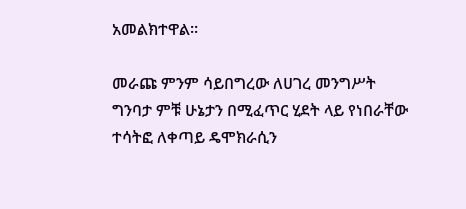አመልክተዋል።

መራጩ ምንም ሳይበግረው ለሀገረ መንግሥት ግንባታ ምቹ ሁኔታን በሚፈጥር ሂደት ላይ የነበራቸው ተሳትፎ ለቀጣይ ዴሞክራሲን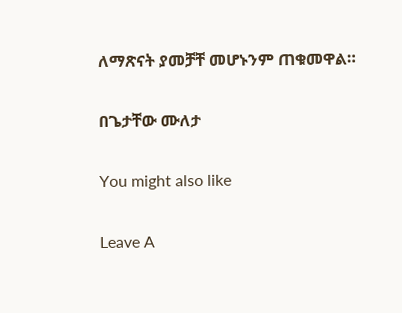ለማጽናት ያመቻቸ መሆኑንም ጠቁመዋል።

በጌታቸው ሙለታ

You might also like

Leave A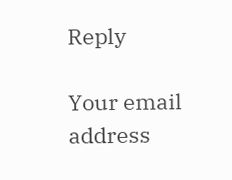Reply

Your email address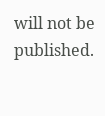will not be published.